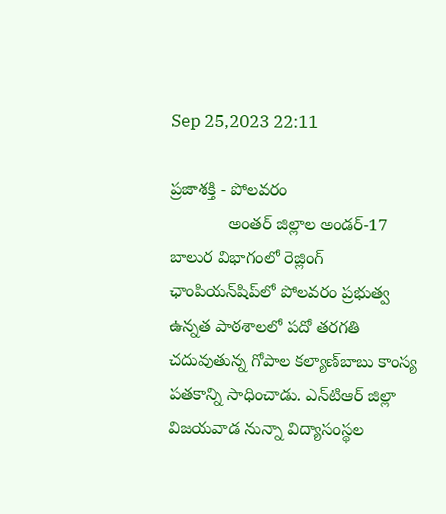Sep 25,2023 22:11

ప్రజాశక్తి - పోలవరం
            అంతర్‌ జిల్లాల అండర్‌-17 బాలుర విభాగంలో రెజ్లింగ్‌ ఛాంపియన్‌షిప్‌లో పోలవరం ప్రభుత్వ ఉన్నత పాఠశాలలో పదో తరగతి చదువుతున్న గోపాల కల్యాణ్‌బాబు కాంస్య పతకాన్ని సాధించాడు. ఎన్‌టిఆర్‌ జిల్లా విజయవాడ నున్నా విద్యాసంస్థల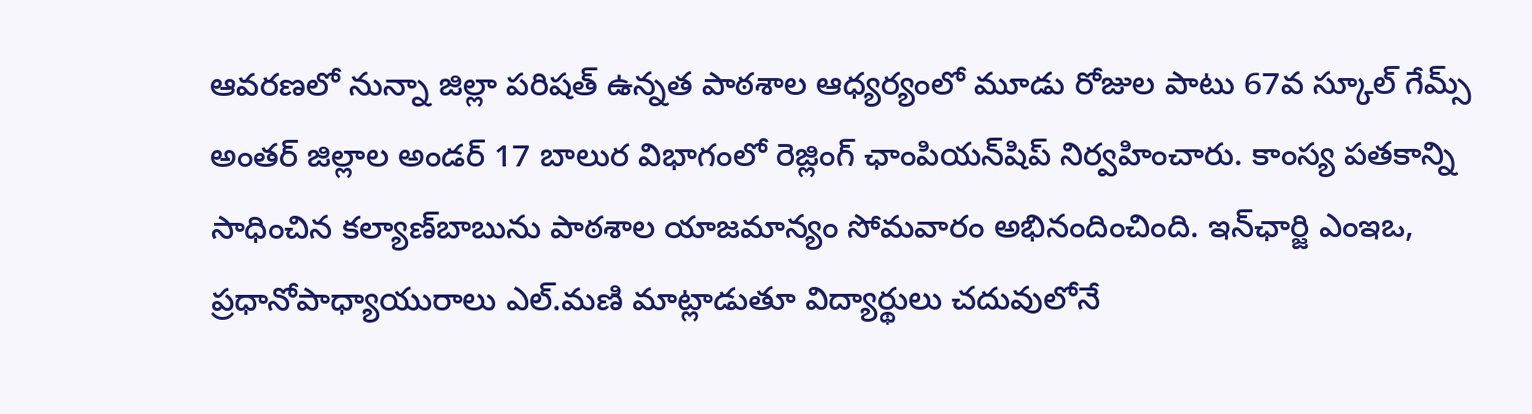ఆవరణలో నున్నా జిల్లా పరిషత్‌ ఉన్నత పాఠశాల ఆధ్యర్యంలో మూడు రోజుల పాటు 67వ స్కూల్‌ గేమ్స్‌ అంతర్‌ జిల్లాల అండర్‌ 17 బాలుర విభాగంలో రెజ్లింగ్‌ ఛాంపియన్‌షిప్‌ నిర్వహించారు. కాంస్య పతకాన్ని సాధించిన కల్యాణ్‌బాబును పాఠశాల యాజమాన్యం సోమవారం అభినందించింది. ఇన్‌ఛార్జి ఎంఇఒ, ప్రధానోపాధ్యాయురాలు ఎల్‌.మణి మాట్లాడుతూ విద్యార్థులు చదువులోనే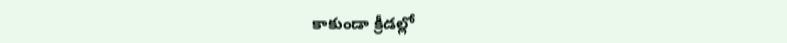కాకుండా క్రీడల్లో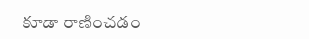కూడా రాణించడం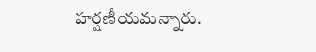హర్షణీయమన్నారు.